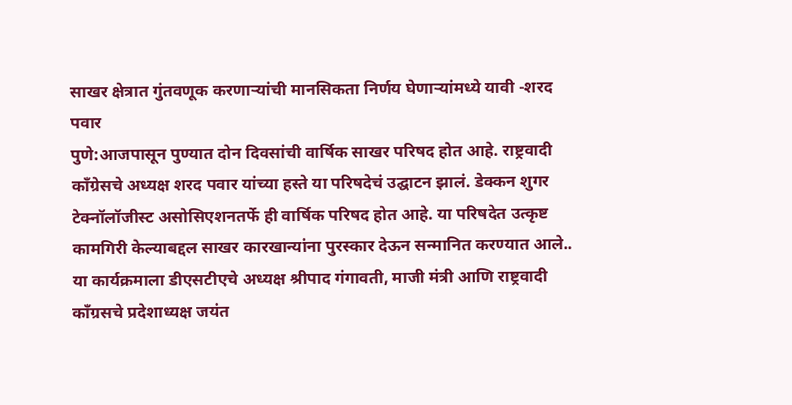साखर क्षेत्रात गुंतवणूक करणाऱ्यांची मानसिकता निर्णय घेणाऱ्यांमध्ये यावी -शरद पवार
पुणे:आजपासून पुण्यात दोन दिवसांची वार्षिक साखर परिषद होत आहे. राष्ट्रवादी काँग्रेसचे अध्यक्ष शरद पवार यांच्या हस्ते या परिषदेचं उद्घाटन झालं. डेक्कन शुगर टेक्नॉलॉजीस्ट असोसिएशनतर्फे ही वार्षिक परिषद होत आहे. या परिषदेत उत्कृष्ट कामगिरी केल्याबद्दल साखर कारखान्यांना पुरस्कार देऊन सन्मानित करण्यात आले.. या कार्यक्रमाला डीएसटीएचे अध्यक्ष श्रीपाद गंगावती, माजी मंत्री आणि राष्ट्रवादी काँग्रसचे प्रदेशाध्यक्ष जयंत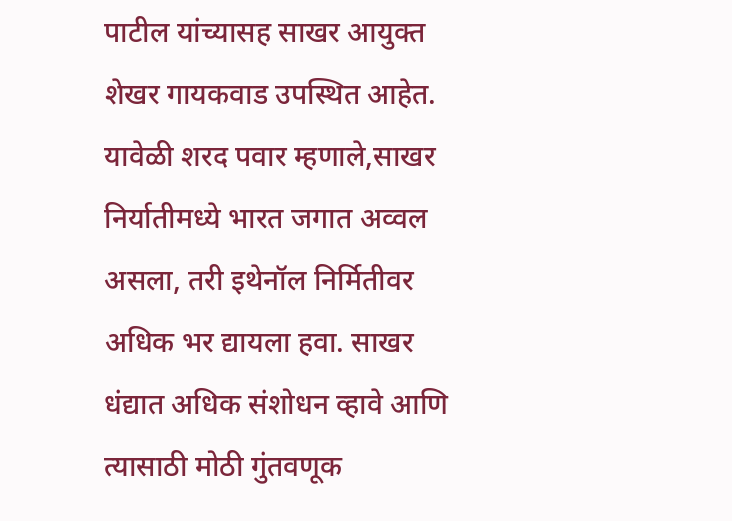पाटील यांच्यासह साखर आयुक्त शेखर गायकवाड उपस्थित आहेत.
यावेळी शरद पवार म्हणाले,साखर निर्यातीमध्ये भारत जगात अव्वल असला, तरी इथेनॉल निर्मितीवर अधिक भर द्यायला हवा. साखर धंद्यात अधिक संशोधन व्हावे आणि त्यासाठी मोठी गुंतवणूक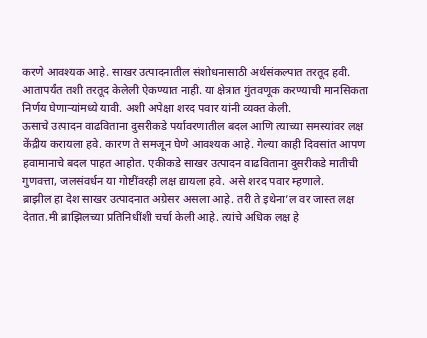करणे आवश्यक आहे. साखर उत्पादनातील संशोधनासाठी अर्थसंकल्पात तरतूद हवी. आतापर्यंत तशी तरतूद केलेली ऐकण्यात नाही. या क्षेत्रात गुंतवणूक करण्याची मानसिकता निर्णय घेणाऱ्यांमध्ये यावी. अशी अपेक्षा शरद पवार यांनी व्यक्त केली.
ऊसाचे उत्पादन वाढविताना दुसरीकडे पर्यावरणातील बदल आणि त्याच्या समस्यांवर लक्ष केंद्रीय करायला हवे. कारण ते समजून घेणे आवश्यक आहे. गेल्या काही दिवसांत आपण हवामानाचे बदल पाहत आहोत. एकीकडे साखर उत्पादन वाढविताना दुसरीकडे मातीची गुणवत्ता, जलसंवर्धन या गोष्टींवरही लक्ष द्यायला हवे. असे शरद पवार म्हणाले.
ब्राझील हा देश साखर उत्पादनात अग्रेसर असला आहे. तरी ते इथेना’ल वर जास्त लक्ष देतात.मी ब्राझिलच्या प्रतिनिधींशी चर्चा केली आहे. त्यांचे अधिक लक्ष हे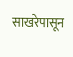साखरेपासून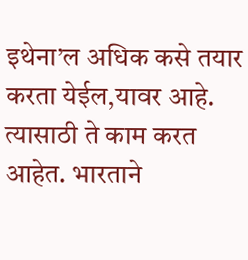इथेना’ल अधिक कसे तयार करता येईल,यावर आहे. त्यासाठी ते काम करत आहेत. भारताने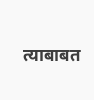त्याबाबत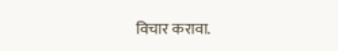विचार करावा.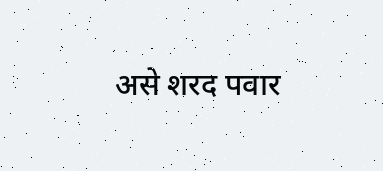असे शरद पवार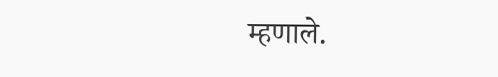म्हणाले.